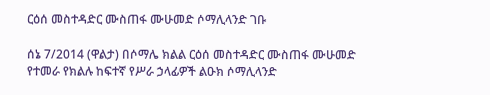ርዕሰ መስተዳድር ሙስጠፋ ሙሁመድ ሶማሊላንድ ገቡ

ሰኔ 7/2014 (ዋልታ) በሶማሌ ክልል ርዕሰ መስተዳድር ሙስጠፋ ሙሁመድ የተመራ የክልሉ ከፍተኛ የሥራ ኃላፊዎች ልዑክ ሶማሊላንድ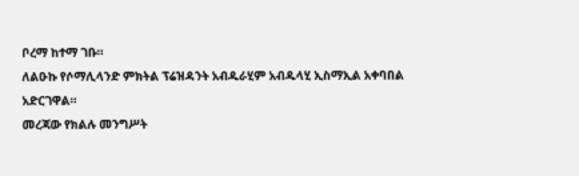ቦረማ ከተማ ገቡ።
ለልዑኩ የሶማሊላንድ ምክትል ፕሬዝዳንት አብዱራሂም አብዱላሂ ኢስማኢል አቀባበል አድርገዋል።
መረጃው የክልሉ መንግሥት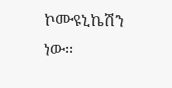ኮሙዩኒኬሽን ነው፡፡